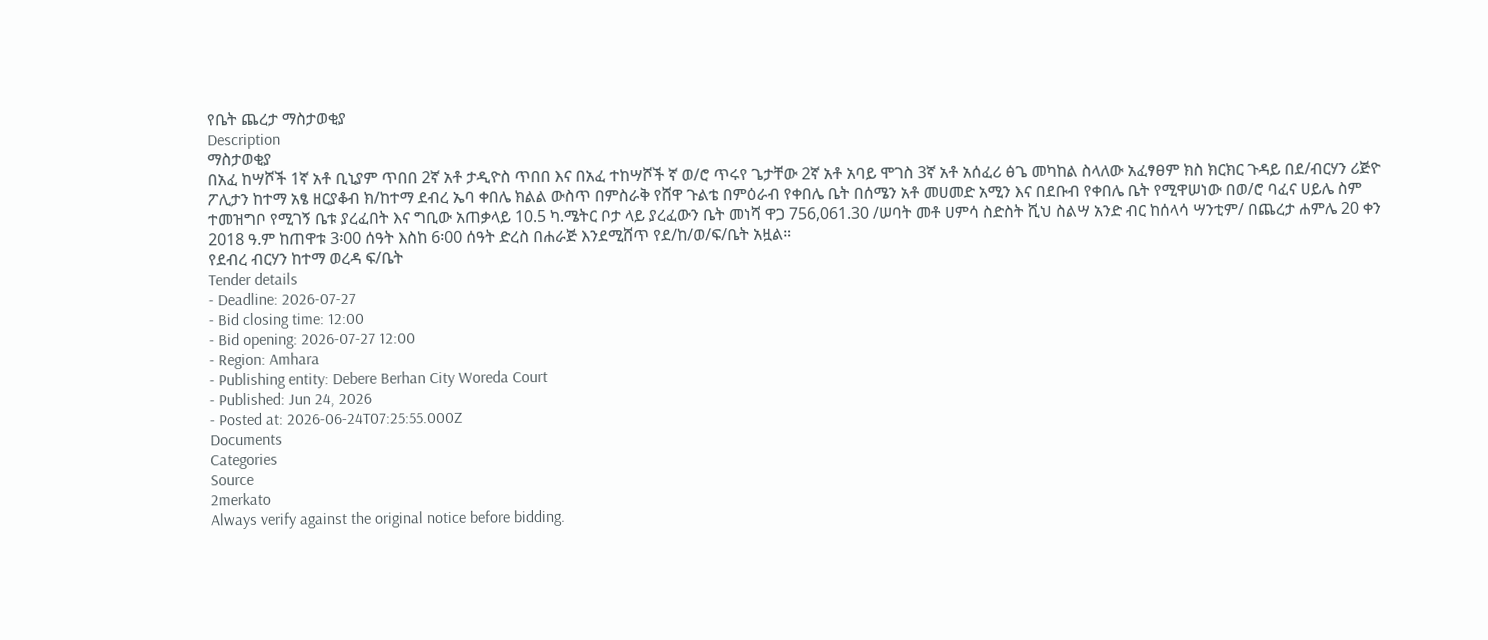የቤት ጨረታ ማስታወቂያ
Description
ማስታወቂያ
በአፈ ከሣሾች 1ኛ አቶ ቢኒያም ጥበበ 2ኛ አቶ ታዲዮስ ጥበበ እና በአፈ ተከሣሾች ኛ ወ/ሮ ጥሩየ ጌታቸው 2ኛ አቶ አባይ ሞገስ 3ኛ አቶ አሰፈሪ ፅጌ መካከል ስላለው አፈፃፀም ክስ ክርክር ጉዳይ በደ/ብርሃን ሪጅዮ ፖሊታን ከተማ አፄ ዘርያቆብ ክ/ከተማ ደብረ ኤባ ቀበሌ ክልል ውስጥ በምስራቅ የሸዋ ጉልቴ በምዕራብ የቀበሌ ቤት በሰሜን አቶ መሀመድ አሚን እና በደቡብ የቀበሌ ቤት የሚዋሠነው በወ/ሮ ባፈና ሀይሌ ስም ተመዝግቦ የሚገኝ ቤቱ ያረፈበት እና ግቢው አጠቃላይ 10.5 ካ.ሜትር ቦታ ላይ ያረፈውን ቤት መነሻ ዋጋ 756,061.30 /ሠባት መቶ ሀምሳ ስድስት ሺህ ስልሣ አንድ ብር ከሰላሳ ሣንቲም/ በጨረታ ሐምሌ 20 ቀን 2018 ዓ.ም ከጠዋቱ 3፡00 ሰዓት እስከ 6፡00 ሰዓት ድረስ በሐራጅ እንደሚሸጥ የደ/ከ/ወ/ፍ/ቤት አዟል።
የደብረ ብርሃን ከተማ ወረዳ ፍ/ቤት
Tender details
- Deadline: 2026-07-27
- Bid closing time: 12:00
- Bid opening: 2026-07-27 12:00
- Region: Amhara
- Publishing entity: Debere Berhan City Woreda Court
- Published: Jun 24, 2026
- Posted at: 2026-06-24T07:25:55.000Z
Documents
Categories
Source
2merkato
Always verify against the original notice before bidding.